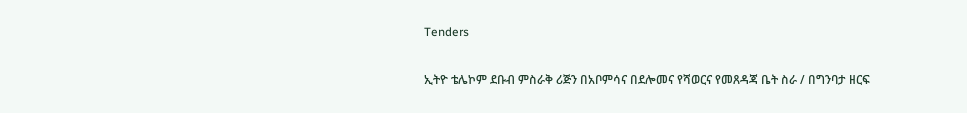Tenders

ኢትዮ ቴሌኮም ደቡብ ምስራቅ ሪጅን በአቦምሳና በደሎመና የሻወርና የመጸዳጃ ቤት ስራ / በግንባታ ዘርፍ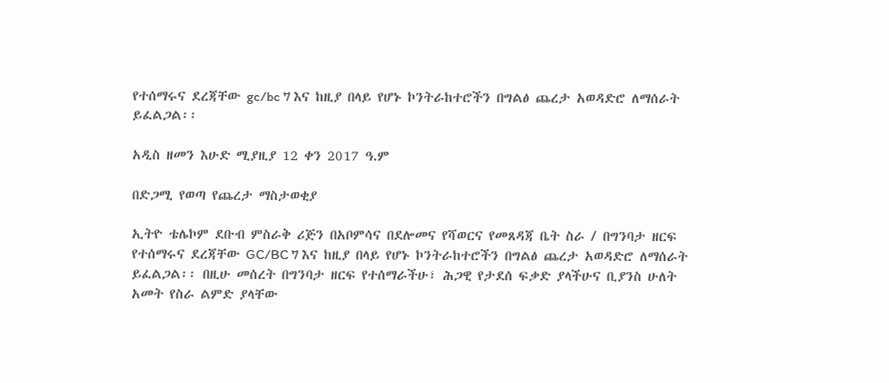የተሰማሩና ደረጃቸው gc/bc 7 እና ከዚያ በላይ የሆኑ ኮንትራከተሮችን በግልፅ ጨረታ አወዳድሮ ለማሰራት ይፈልጋል፡፡

አዲስ ዘመን እሁድ ሚያዚያ 12 ቀን 2017 ዓ.ም

በድጋሚ የወጣ የጨረታ ማስታወቂያ

ኢትዮ ቴሌኮም ደቡብ ምስራቅ ሪጅን በአቦምሳና በደሎመና የሻወርና የመጸዳጃ ቤት ስራ / በግንባታ ዘርፍ የተሰማሩና ደረጃቸው GC/BC 7 እና ከዚያ በላይ የሆኑ ኮንትራከተሮችን በግልፅ ጨረታ አወዳድሮ ለማሰራት ይፈልጋል፡፡ በዚሁ መሰረት በግንባታ ዘርፍ የተሰማራችሁ፣ ሕጋዊ የታደሰ ፍቃድ ያላችሁና ቢያንስ ሁለት አመት የስራ ልምድ ያላቸው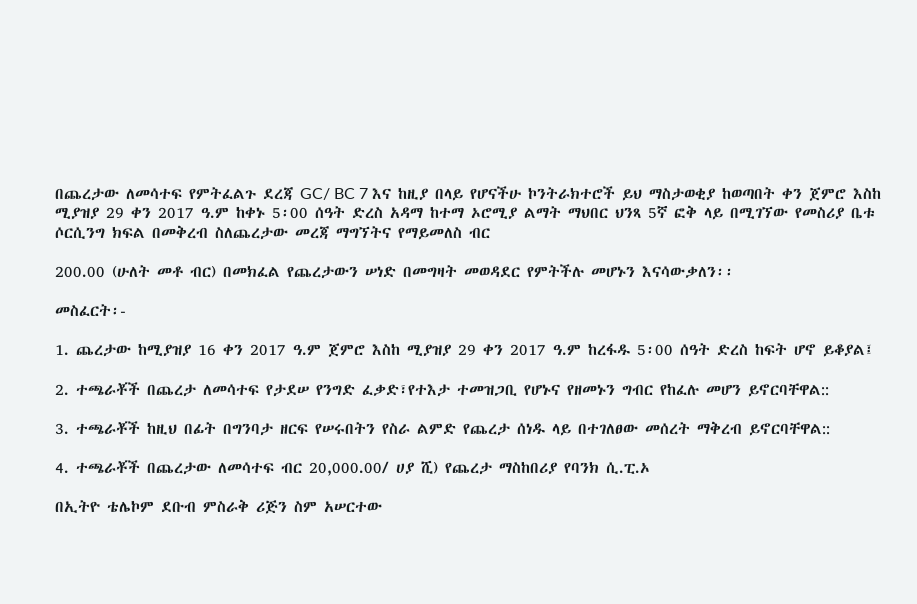በጨረታው ለመሳተፍ የምትፈልጉ ደረጃ GC/ BC 7 እና ከዚያ በላይ የሆናችሁ ኮንትራክተሮች ይህ ማስታወቂያ ከወጣበት ቀን ጀምሮ እስከ ሚያዝያ 29 ቀን 2017 ዓ.ም ከቀኑ 5፡00 ሰዓት ድረስ አዳማ ከተማ ኦሮሚያ ልማት ማህበር ህንጻ 5ኛ ፎቅ ላይ በሚገኘው የመስሪያ ቤቱ ሶርሲንግ ክፍል በመቅረብ ስለጨረታው መረጃ ማግኘትና የማይመለስ ብር

200.00 (ሁለት መቶ ብር) በመክፈል የጨረታውን ሠነድ በመግዛት መወዳደር የምትችሉ መሆኑን እናሳውቃለን፡፡

መስፈርት፡-

1. ጨረታው ከሚያዝያ 16 ቀን 2017 ዓ.ም ጀምሮ እስከ ሚያዝያ 29 ቀን 2017 ዓ.ም ከረፋዱ 5፡00 ሰዓት ድረስ ከፍት ሆኖ ይቆያል፤

2. ተጫራቾች በጨረታ ለመሳተፍ የታደሠ የንግድ ፈቃድ፣የተእታ ተመዝጋቢ የሆኑና የዘመኑን ግብር የከፈሉ መሆን ይኖርባቸዋል::

3. ተጫራቾች ከዚህ በፊት በግንባታ ዘርፍ የሠሩበትን የስራ ልምድ የጨረታ ሰነዱ ላይ በተገለፀው መሰረት ማቅረብ ይኖርባቸዋል::

4. ተጫራቾች በጨረታው ለመሳተፍ ብር 20,000.00/ ሀያ ሺ) የጨረታ ማስከበሪያ የባንክ ሲ.ፒ.ኦ

በኢትዮ ቴሌኮም ደቡብ ምስራቅ ሪጅን ስም አሠርተው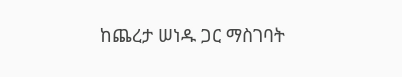ከጨረታ ሠነዱ ጋር ማስገባት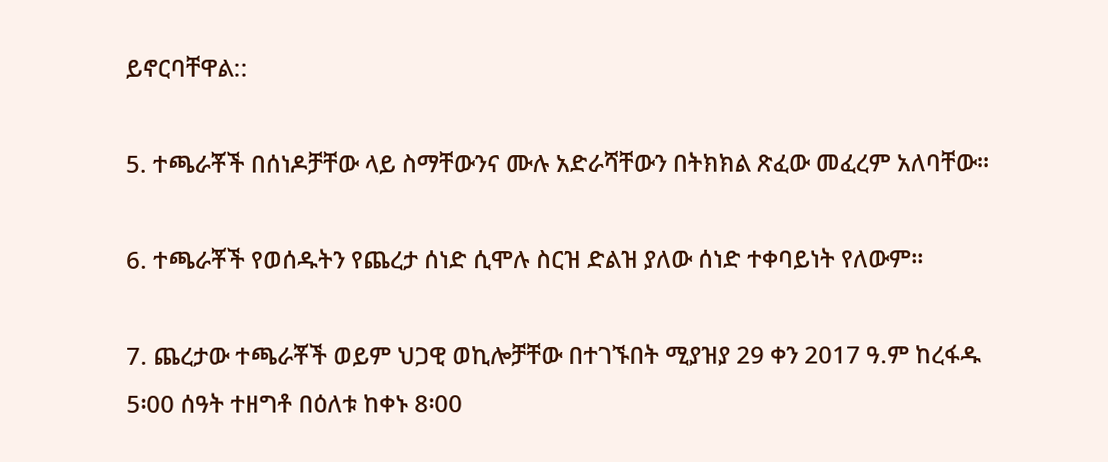ይኖርባቸዋል::

5. ተጫራቾች በሰነዶቻቸው ላይ ስማቸውንና ሙሉ አድራሻቸውን በትክክል ጽፈው መፈረም አለባቸው።

6. ተጫራቾች የወሰዱትን የጨረታ ሰነድ ሲሞሉ ስርዝ ድልዝ ያለው ሰነድ ተቀባይነት የለውም፡፡

7. ጨረታው ተጫራቾች ወይም ህጋዊ ወኪሎቻቸው በተገኙበት ሚያዝያ 29 ቀን 2017 ዓ.ም ከረፋዱ 5፡00 ሰዓት ተዘግቶ በዕለቱ ከቀኑ 8፡00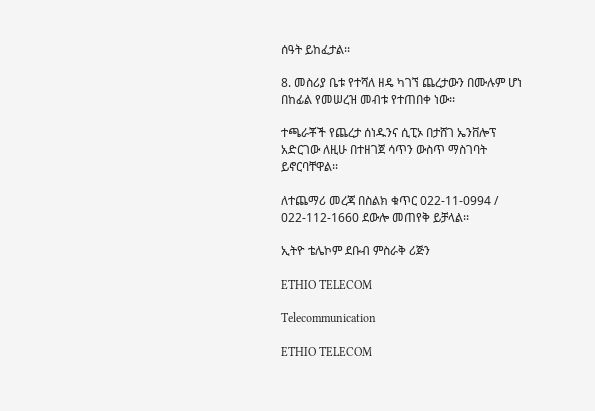ሰዓት ይከፈታል፡፡

8. መስሪያ ቤቱ የተሻለ ዘዴ ካገኘ ጨረታውን በሙሉም ሆነ በከፊል የመሠረዝ መብቱ የተጠበቀ ነው፡፡

ተጫራቾች የጨረታ ሰነዱንና ሲፒኦ በታሸገ ኤንቨሎፕ አድርገው ለዚሁ በተዘገጀ ሳጥን ውስጥ ማስገባት ይኖርባቸዋል፡፡

ለተጨማሪ መረጃ በስልክ ቁጥር 022-11-0994 / 022-112-1660 ደውሎ መጠየቅ ይቻላል፡፡

ኢትዮ ቴሌኮም ደቡብ ምስራቅ ሪጅን

ETHIO TELECOM

Telecommunication

ETHIO TELECOM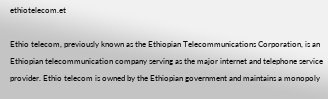ethiotelecom.et

Ethio telecom, previously known as the Ethiopian Telecommunications Corporation, is an Ethiopian telecommunication company serving as the major internet and telephone service provider. Ethio telecom is owned by the Ethiopian government and maintains a monopoly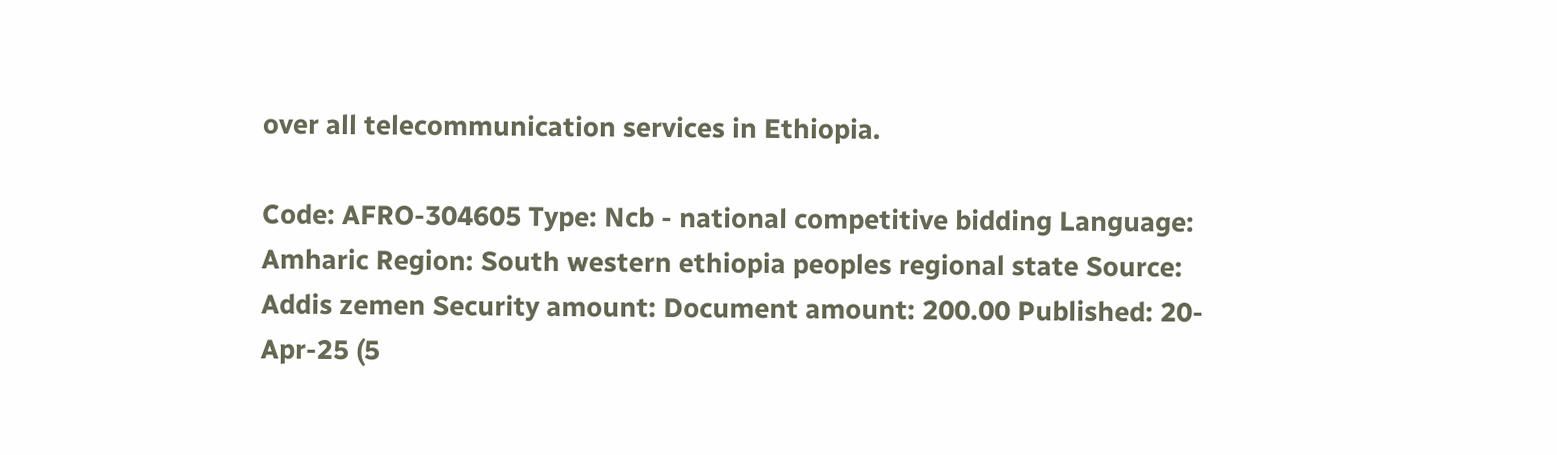over all telecommunication services in Ethiopia.

Code: AFRO-304605 Type: Ncb - national competitive bidding Language: Amharic Region: South western ethiopia peoples regional state Source: Addis zemen Security amount: Document amount: 200.00 Published: 20-Apr-25 (5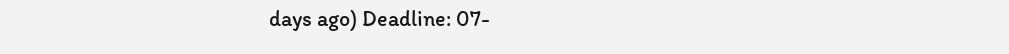days ago) Deadline: 07-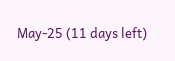May-25 (11 days left)